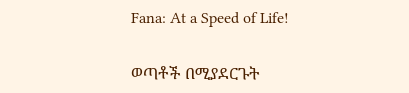Fana: At a Speed of Life!

ወጣቶች በሚያደርጉት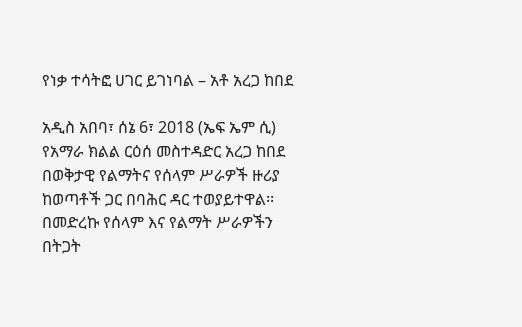የነቃ ተሳትፎ ሀገር ይገነባል – አቶ አረጋ ከበደ

አዲስ አበባ፣ ሰኔ 6፣ 2018 (ኤፍ ኤም ሲ) የአማራ ክልል ርዕሰ መስተዳድር አረጋ ከበደ በወቅታዊ የልማትና የሰላም ሥራዎች ዙሪያ ከወጣቶች ጋር በባሕር ዳር ተወያይተዋል፡፡
በመድረኩ የሰላም እና የልማት ሥራዎችን በትጋት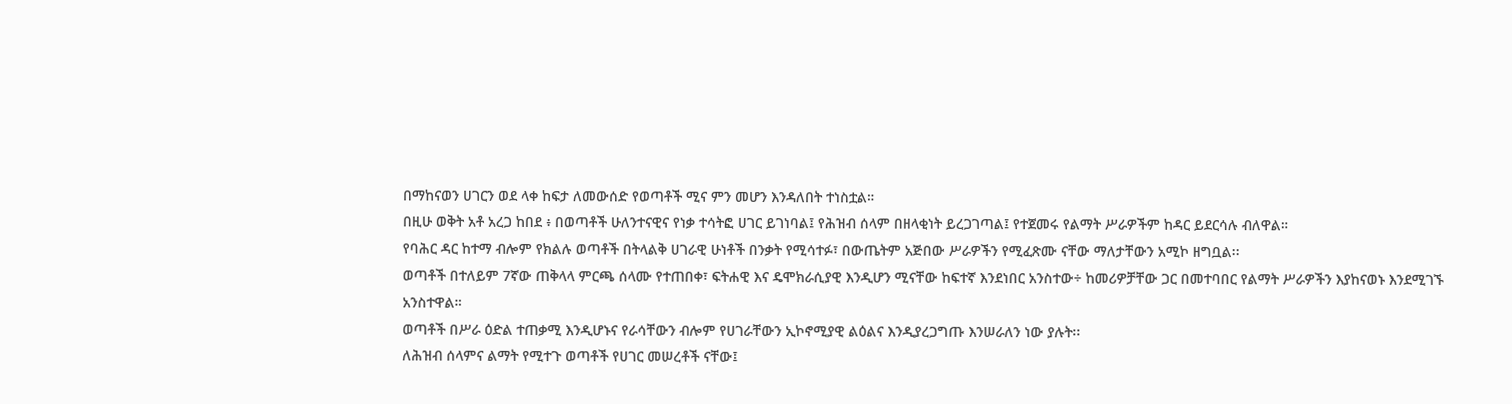በማከናወን ሀገርን ወደ ላቀ ከፍታ ለመውሰድ የወጣቶች ሚና ምን መሆን እንዳለበት ተነስቷል።
በዚሁ ወቅት አቶ አረጋ ከበደ ፥ በወጣቶች ሁለንተናዊና የነቃ ተሳትፎ ሀገር ይገነባል፤ የሕዝብ ሰላም በዘላቂነት ይረጋገጣል፤ የተጀመሩ የልማት ሥራዎችም ከዳር ይደርሳሉ ብለዋል።
የባሕር ዳር ከተማ ብሎም የክልሉ ወጣቶች በትላልቅ ሀገራዊ ሁነቶች በንቃት የሚሳተፉ፣ በውጤትም አጅበው ሥራዎችን የሚፈጽሙ ናቸው ማለታቸውን አሚኮ ዘግቧል፡፡
ወጣቶች በተለይም 7ኛው ጠቅላላ ምርጫ ሰላሙ የተጠበቀ፣ ፍትሐዊ እና ዴሞክራሲያዊ እንዲሆን ሚናቸው ከፍተኛ እንደነበር አንስተው÷ ከመሪዎቻቸው ጋር በመተባበር የልማት ሥራዎችን እያከናወኑ እንደሚገኙ አንስተዋል።
ወጣቶች በሥራ ዕድል ተጠቃሚ እንዲሆኑና የራሳቸውን ብሎም የሀገራቸውን ኢኮኖሚያዊ ልዕልና እንዲያረጋግጡ እንሠራለን ነው ያሉት፡፡
ለሕዝብ ሰላምና ልማት የሚተጉ ወጣቶች የሀገር መሠረቶች ናቸው፤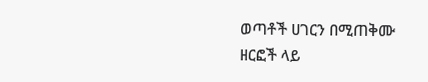ወጣቶች ሀገርን በሚጠቅሙ ዘርፎች ላይ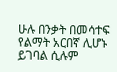ሁሉ በንቃት በመሳተፍ የልማት አርበኛ ሊሆኑ ይገባል ሲሉም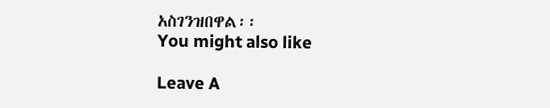አስገንዝበዋል፡፡
You might also like

Leave A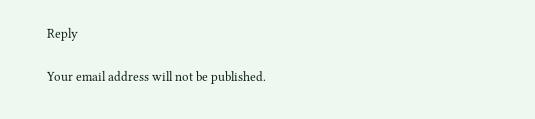Reply

Your email address will not be published.